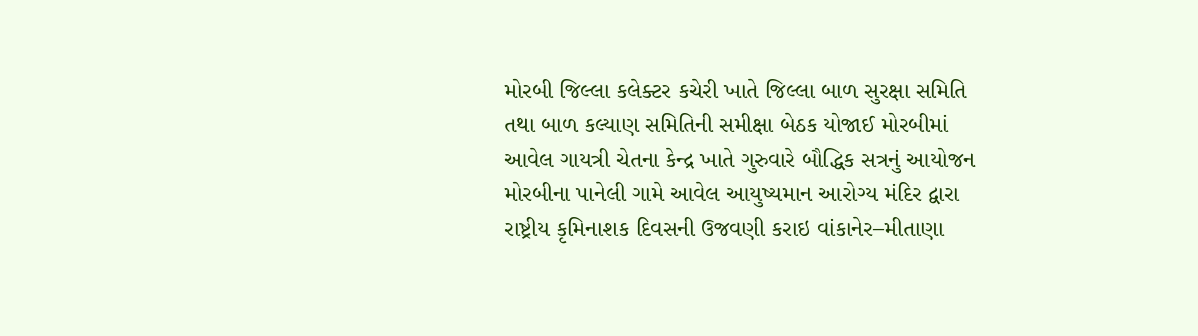મોરબી જિલ્લા કલેક્ટર કચેરી ખાતે જિલ્લા બાળ સુરક્ષા સમિતિ તથા બાળ કલ્યાણ સમિતિની સમીક્ષા બેઠક યોજાઈ મોરબીમાં આવેલ ગાયત્રી ચેતના કેન્દ્ર ખાતે ગુરુવારે બૌદ્ધિક સત્રનું આયોજન મોરબીના પાનેલી ગામે આવેલ આયુષ્યમાન આરોગ્ય મંદિર દ્વારા રાષ્ટ્રીય કૃમિનાશક દિવસની ઉજવણી કરાઇ વાંકાનેર–મીતાણા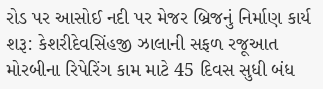રોડ પર આસોઈ નદી પર મેજર બ્રિજનું નિર્માણ કાર્ય શરૂ: કેશરીદેવસિંહજી ઝાલાની સફળ રજૂઆત મોરબીના રિપેરિંગ કામ માટે 45 દિવસ સુધી બંધ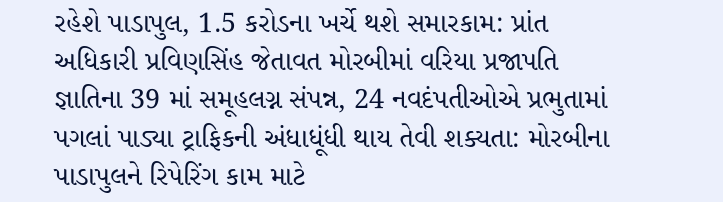રહેશે પાડાપુલ, 1.5 કરોડના ખર્ચે થશે સમારકામ: પ્રાંત અધિકારી પ્રવિણસિંહ જેતાવત મોરબીમાં વરિયા પ્રજાપતિ જ્ઞાતિના 39 માં સમૂહલગ્ન સંપન્ન, 24 નવદંપતીઓએ પ્રભુતામાં પગલાં પાડ્યા ટ્રાફિકની અંધાધૂંધી થાય તેવી શક્યતા: મોરબીના પાડાપુલને રિપેરિંગ કામ માટે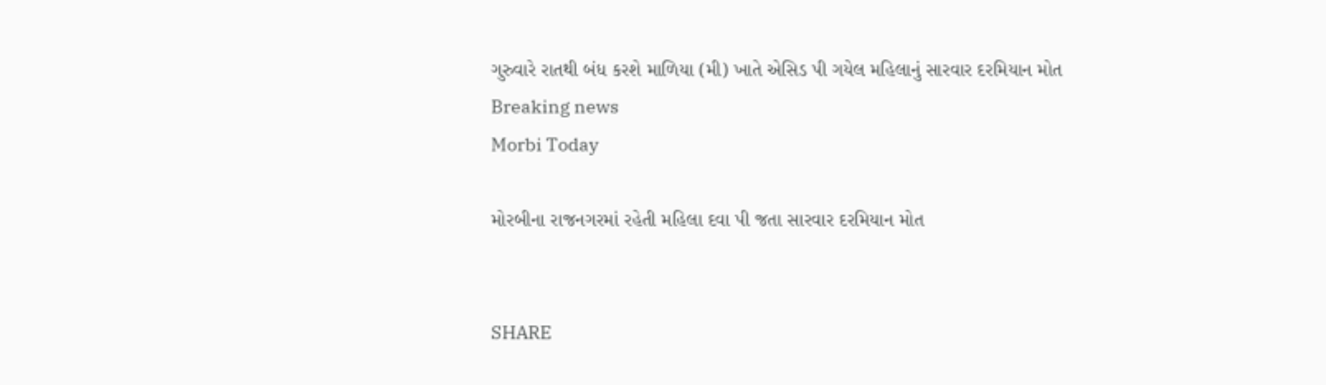ગુરુવારે રાતથી બંધ કરશે માળિયા (મી) ખાતે એસિડ પી ગયેલ મહિલાનું સારવાર દરમિયાન મોત
Breaking news
Morbi Today

મોરબીના રાજનગરમાં રહેતી મહિલા દવા પી જતા સારવાર દરમિયાન મોત


SHARE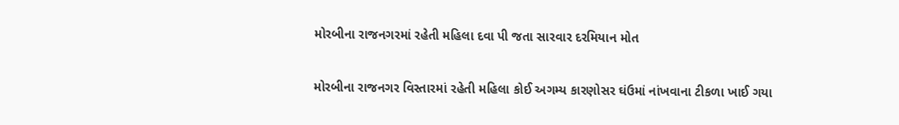મોરબીના રાજનગરમાં રહેતી મહિલા દવા પી જતા સારવાર દરમિયાન મોત

મોરબીના રાજનગર વિસ્તારમાં રહેતી મહિલા કોઈ અગમ્ય કારણોસર ઘંઉમાં નાંખવાના ટીકળા ખાઈ ગયા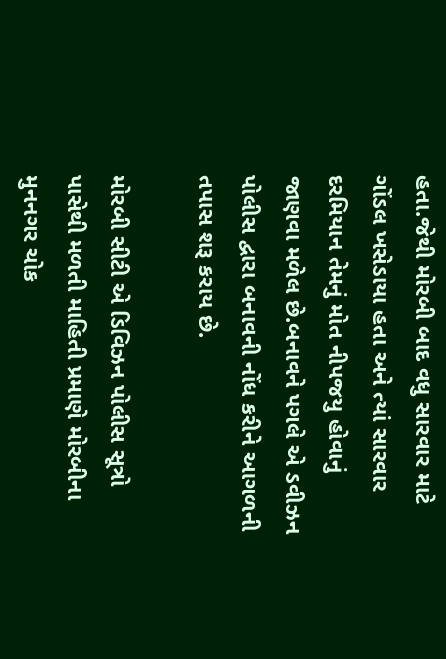હતા.જેથી મોરબી બાદ વધુ સારવાર માટે ગોંડલ ખસેડાયા હતા અને ત્યાં સારવાર દરમિયાન તેમનું મોત નીપજયુ હોવાનું જાણવા મળેલ છે.બનાવને પગલે એ ડવીઝન પોલીસ દ્વારા બનાવની નોંધ કરીને આગળની તપાસ શરૂ કરાય છે.

મોરબી સીટી એ ડિવિઝન પોલીસ સૂત્રો પાસેથી મળતી માહિતી પ્રમાણે મોરબીના મુનનગર ચોક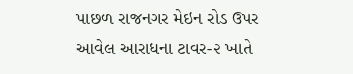પાછળ રાજનગર મેઇન રોડ ઉપર આવેલ આરાધના ટાવર-૨ ખાતે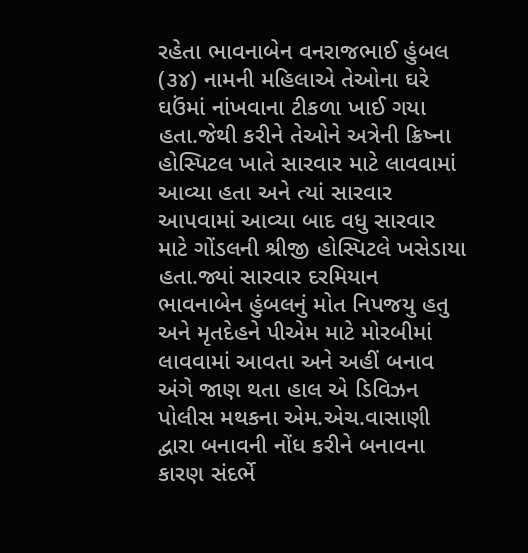રહેતા ભાવનાબેન વનરાજભાઈ હુંબલ (૩૪) નામની મહિલાએ તેઓના ઘરે ઘઉંમાં નાંખવાના ટીકળા ખાઈ ગયા હતા.જેથી કરીને તેઓને અત્રેની ક્રિષ્ના હોસ્પિટલ ખાતે સારવાર માટે લાવવામાં આવ્યા હતા અને ત્યાં સારવાર આપવામાં આવ્યા બાદ વધુ સારવાર માટે ગોંડલની શ્રીજી હોસ્પિટલે ખસેડાયા હતા.જ્યાં સારવાર દરમિયાન ભાવનાબેન હુંબલનું મોત નિપજયુ હતુ અને મૃતદેહને પીએમ માટે મોરબીમાં લાવવામાં આવતા અને અહીં બનાવ અંગે જાણ થતા હાલ એ ડિવિઝન પોલીસ મથકના એમ.એચ.વાસાણી દ્વારા બનાવની નોંધ કરીને બનાવના કારણ સંદર્ભે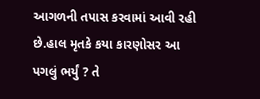આગળની તપાસ કરવામાં આવી રહી છે.હાલ મૃતકે કયા કારણોસર આ પગલું ભર્યું ? તે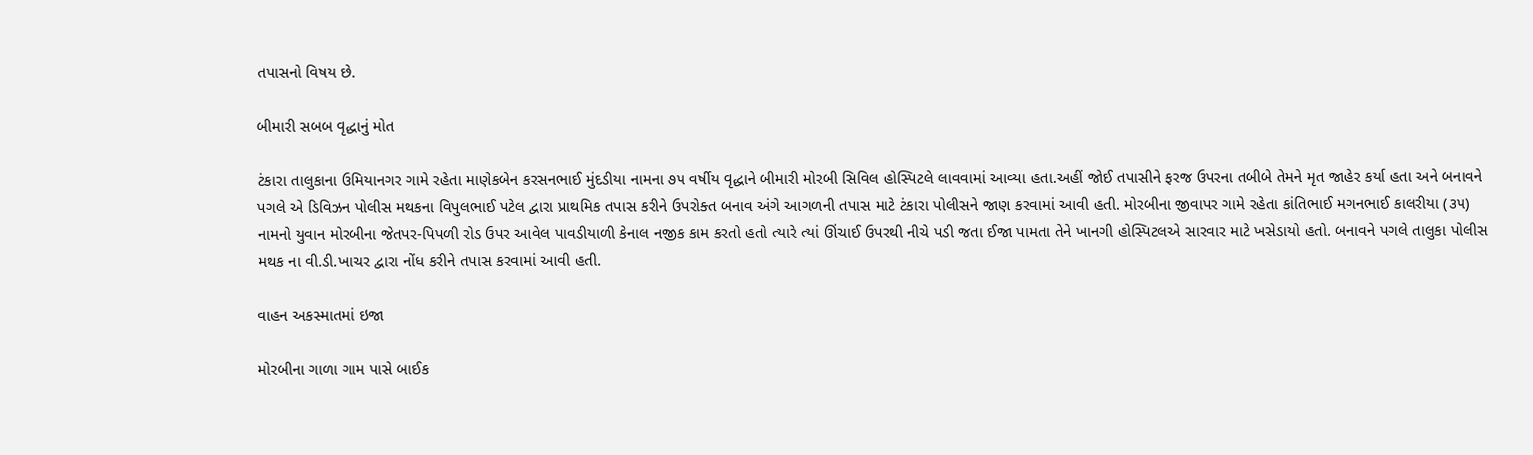તપાસનો વિષય છે.

બીમારી સબબ વૃદ્ધાનું મોત

ટંકારા તાલુકાના ઉમિયાનગર ગામે રહેતા માણેકબેન કરસનભાઈ મુંદડીયા નામના ૭૫ વર્ષીય વૃદ્ધાને બીમારી મોરબી સિવિલ હોસ્પિટલે લાવવામાં આવ્યા હતા.અહીં જોઈ તપાસીને ફરજ ઉપરના તબીબે તેમને મૃત જાહેર કર્યા હતા અને બનાવને પગલે એ ડિવિઝન પોલીસ મથકના વિપુલભાઈ પટેલ દ્વારા પ્રાથમિક તપાસ કરીને ઉપરોક્ત બનાવ અંગે આગળની તપાસ માટે ટંકારા પોલીસને જાણ કરવામાં આવી હતી. મોરબીના જીવાપર ગામે રહેતા કાંતિભાઈ મગનભાઈ કાલરીયા (૩૫) નામનો યુવાન મોરબીના જેતપર-પિપળી રોડ ઉપર આવેલ પાવડીયાળી કેનાલ નજીક કામ કરતો હતો ત્યારે ત્યાં ઊંચાઈ ઉપરથી નીચે પડી જતા ઈજા પામતા તેને ખાનગી હોસ્પિટલએ સારવાર માટે ખસેડાયો હતો. બનાવને પગલે તાલુકા પોલીસ મથક ના વી.ડી.ખાચર દ્વારા નોંધ કરીને તપાસ કરવામાં આવી હતી.

વાહન અકસ્માતમાં ઇજા

મોરબીના ગાળા ગામ પાસે બાઈક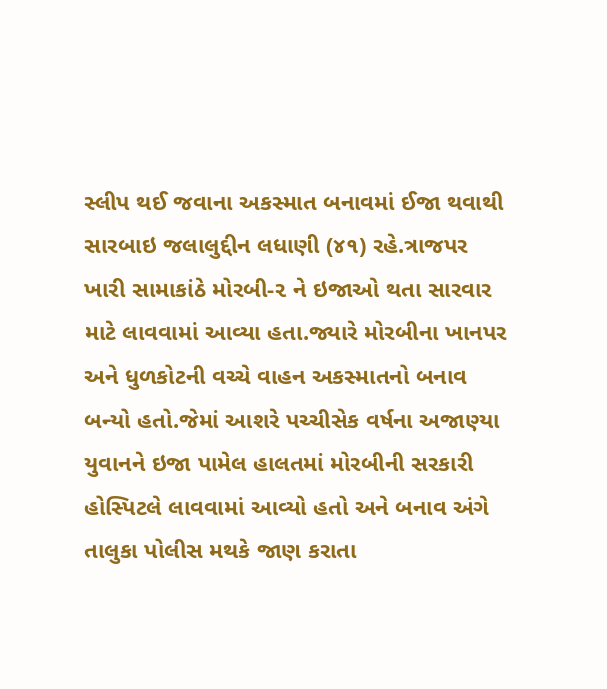સ્લીપ થઈ જવાના અકસ્માત બનાવમાં ઈજા થવાથી સારબાઇ જલાલુદ્દીન લધાણી (૪૧) રહે.ત્રાજપર ખારી સામાકાંઠે મોરબી-૨ ને ઇજાઓ થતા સારવાર માટે લાવવામાં આવ્યા હતા.જ્યારે મોરબીના ખાનપર અને ધુળકોટની વચ્ચે વાહન અકસ્માતનો બનાવ બન્યો હતો.જેમાં આશરે પચ્ચીસેક વર્ષના અજાણ્યા યુવાનને ઇજા પામેલ હાલતમાં મોરબીની સરકારી હોસ્પિટલે લાવવામાં આવ્યો હતો અને બનાવ અંગે તાલુકા પોલીસ મથકે જાણ કરાતા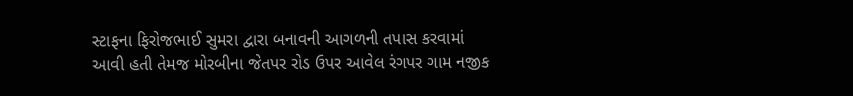સ્ટાફના ફિરોજભાઈ સુમરા દ્વારા બનાવની આગળની તપાસ કરવામાં આવી હતી તેમજ મોરબીના જેતપર રોડ ઉપર આવેલ રંગપર ગામ નજીક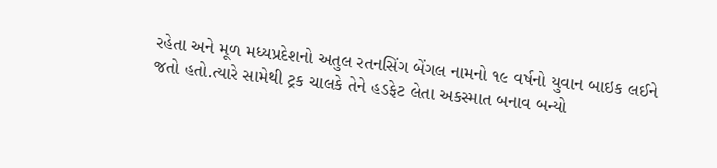રહેતા અને મૂળ મધ્યપ્રદેશનો અતુલ રતનસિંગ બેંગલ નામનો ૧૯ વર્ષનો યુવાન બાઇક લઈને જતો હતો.ત્યારે સામેથી ટ્રક ચાલકે તેને હડફેટ લેતા અકસ્માત બનાવ બન્યો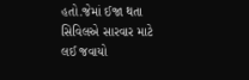હતો.જેમાં ઈજા થતા સિવિલએ સારવાર માટે લઈ જવાયો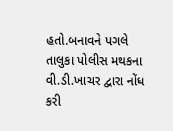હતો.બનાવને પગલે તાલુકા પોલીસ મથકના વી.ડી.ખાચર દ્વારા નોંધ કરી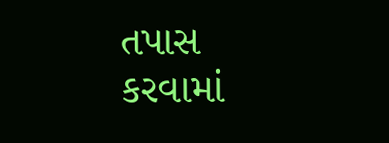તપાસ કરવામાં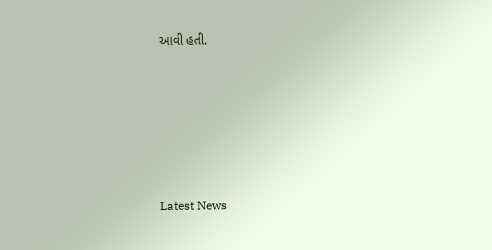આવી હતી.






Latest News